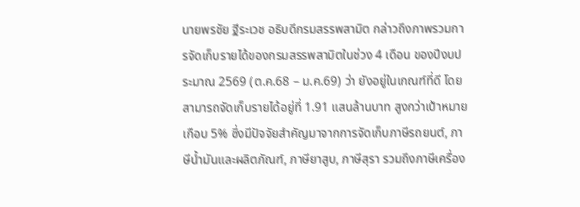นายพรชัย ฐีระเวช อธิบดีกรมสรรพสามิต กล่าวถึงภาพรวมการจัดเก็บรายได้ของกรมสรรพสามิตในช่วง 4 เดือน ของปีงบประมาณ 2569 (ต.ค.68 – ม.ค.69) ว่า ยังอยู่ในเกณฑ์ที่ดี โดยสามารถจัดเก็บรายได้อยู่ที่ 1.91 แสนล้านบาท สูงกว่าเป้าหมายเกือบ 5% ซึ่งมีปัจจัยสำคัญมาจากการจัดเก็บภาษีรถยนต์, ภาษีน้ำมันและผลิตภัณฑ์, ภาษียาสูบ, ภาษีสุรา รวมถึงภาษีเครื่อง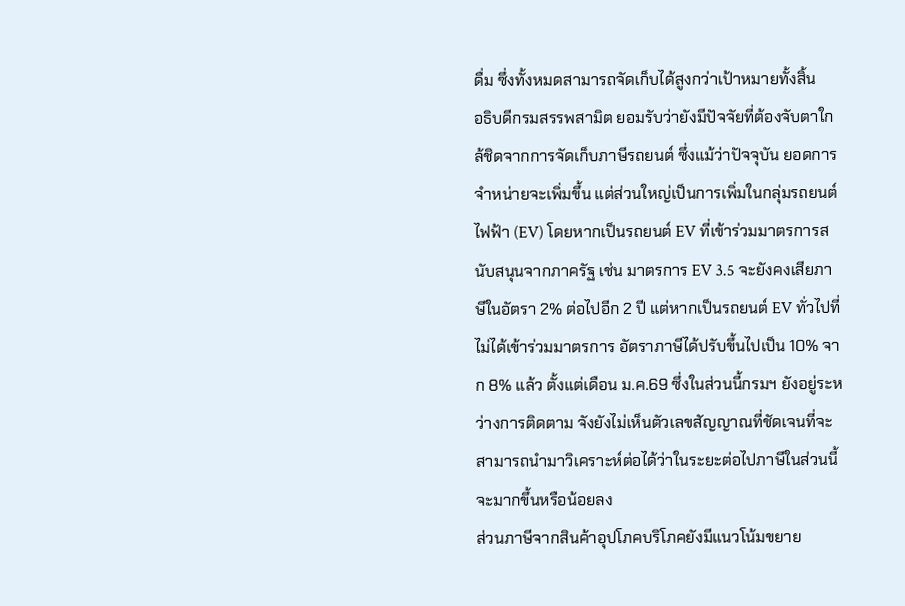ดื่ม ซึ่งทั้งหมดสามารถจัดเก็บได้สูงกว่าเป้าหมายทั้งสิ้น
อธิบดีกรมสรรพสามิต ยอมรับว่ายังมีปัจจัยที่ต้องจับตาใกล้ชิดจากการจัดเก็บภาษีรถยนต์ ซึ่งแม้ว่าปัจจุบัน ยอดการจำหน่ายจะเพิ่มขึ้น แต่ส่วนใหญ่เป็นการเพิ่มในกลุ่มรถยนต์ไฟฟ้า (EV) โดยหากเป็นรถยนต์ EV ที่เข้าร่วมมาตรการสนับสนุนจากภาครัฐ เช่น มาตรการ EV 3.5 จะยังคงเสียภาษีในอัตรา 2% ต่อไปอีก 2 ปี แต่หากเป็นรถยนต์ EV ทั่วไปที่ไม่ได้เข้าร่วมมาตรการ อัตราภาษีได้ปรับขึ้นไปเป็น 10% จาก 8% แล้ว ตั้งแต่เดือน ม.ค.69 ซึ่งในส่วนนี้กรมฯ ยังอยู่ระหว่างการติดตาม จังยังไม่เห็นตัวเลขสัญญาณที่ชัดเจนที่จะสามารถนำมาวิเคราะห์ต่อได้ว่าในระยะต่อไปภาษีในส่วนนี้จะมากขึ้นหรือน้อยลง
ส่วนภาษีจากสินค้าอุปโภคบริโภคยังมีแนวโน้มขยาย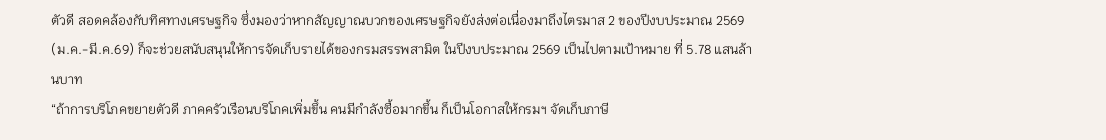ตัวดี สอดคล้องกับทิศทางเศรษฐกิจ ซึ่งมองว่าหากสัญญาณบวกของเศรษฐกิจยังส่งต่อเนื่องมาถึงไตรมาส 2 ของปีงบประมาณ 2569 (ม.ค.-มี.ค.69) ก็จะช่วยสนับสนุนให้การจัดเก็บรายได้ของกรมสรรพสามิต ในปีงบประมาณ 2569 เป็นไปตามเป้าหมาย ที่ 5.78 แสนล้านบาท
“ถ้าการบริโภคขยายตัวดี ภาคครัวเรือนบริโภคเพิ่มขึ้น คนมีกำลังซื้อมากขึ้น ก็เป็นโอกาสให้กรมฯ จัดเก็บภาษี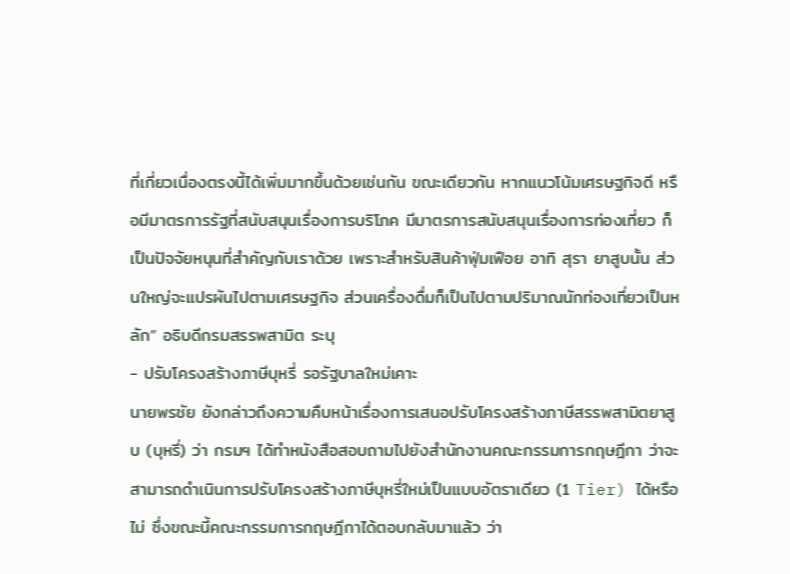ที่เกี่ยวเนื่องตรงนี้ได้เพิ่มมากขึ้นด้วยเช่นกัน ขณะเดียวกัน หากแนวโน้มเศรษฐกิจดี หรือมีมาตรการรัฐที่สนับสนุนเรื่องการบริโภค มีมาตรการสนับสนุนเรื่องการท่องเที่ยว ก็เป็นปัจจัยหนุนที่สำคัญกับเราด้วย เพราะสำหรับสินค้าฟุ่มเฟือย อาทิ สุรา ยาสูบนั้น ส่วนใหญ่จะแปรผันไปตามเศรษฐกิจ ส่วนเครื่องดื่มก็เป็นไปตามปริมาณนักท่องเที่ยวเป็นหลัก” อธิบดีกรมสรรพสามิต ระบุ
- ปรับโครงสร้างภาษีบุหรี่ รอรัฐบาลใหม่เคาะ
นายพรชัย ยังกล่าวถึงความคืบหน้าเรื่องการเสนอปรับโครงสร้างภาษีสรรพสามิตยาสูบ (บุหรี่) ว่า กรมฯ ได้ทำหนังสือสอบถามไปยังสำนักงานคณะกรรมการกฤษฎีกา ว่าจะสามารถดำเนินการปรับโครงสร้างภาษีบุหรี่ใหม่เป็นแบบอัตราเดียว (1 Tier) ได้หรือไม่ ซึ่งขณะนี้คณะกรรมการกฤษฎีกาได้ตอบกลับมาแล้ว ว่า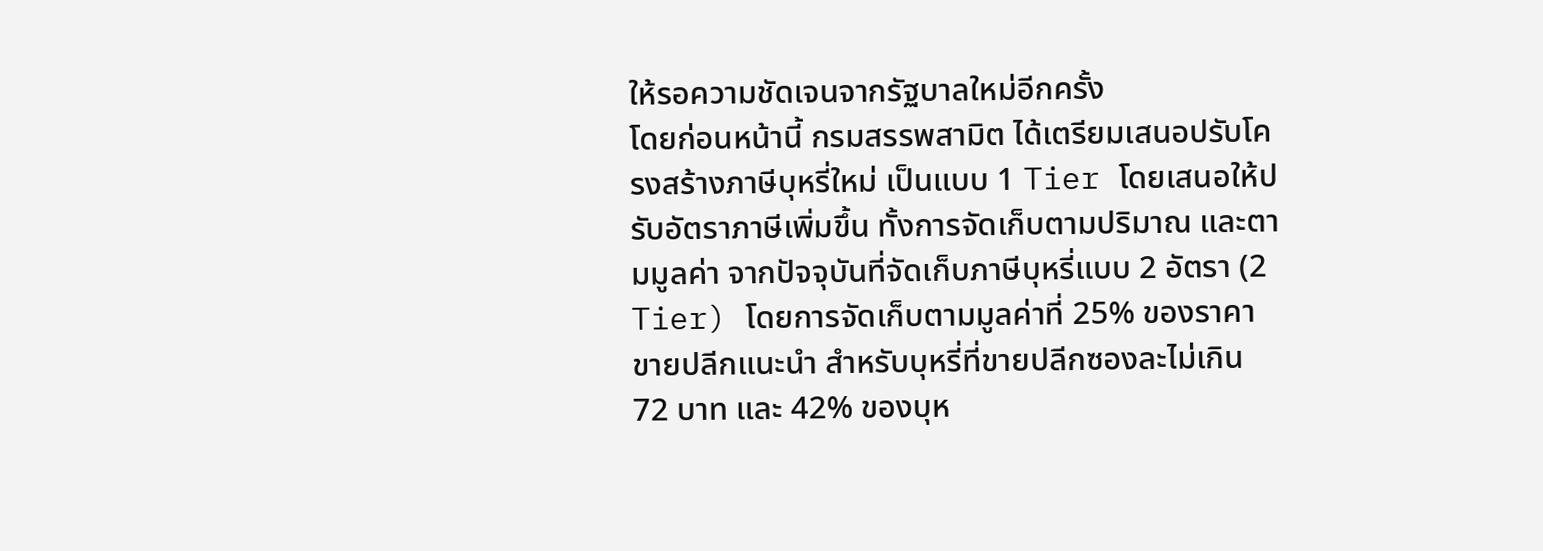ให้รอความชัดเจนจากรัฐบาลใหม่อีกครั้ง
โดยก่อนหน้านี้ กรมสรรพสามิต ได้เตรียมเสนอปรับโครงสร้างภาษีบุหรี่ใหม่ เป็นแบบ 1 Tier โดยเสนอให้ปรับอัตราภาษีเพิ่มขึ้น ทั้งการจัดเก็บตามปริมาณ และตามมูลค่า จากปัจจุบันที่จัดเก็บภาษีบุหรี่แบบ 2 อัตรา (2 Tier) โดยการจัดเก็บตามมูลค่าที่ 25% ของราคาขายปลีกแนะนำ สำหรับบุหรี่ที่ขายปลีกซองละไม่เกิน 72 บาท และ 42% ของบุห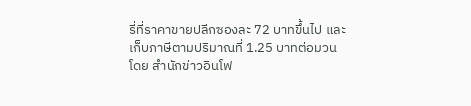รี่ที่ราคาขายปลีกซองละ 72 บาทขึ้นไป และเก็บภาษีตามปริมาณที่ 1.25 บาทต่อมวน
โดย สำนักข่าวอินโฟ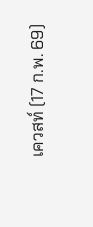เควสท์ (17 ก.พ. 69)